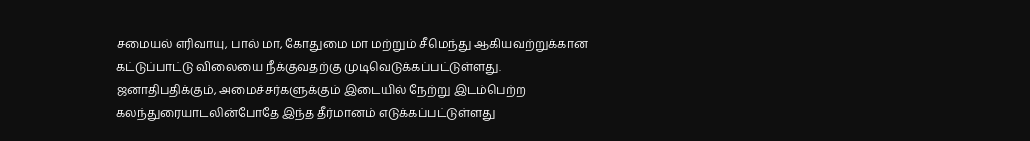சமையல் எரிவாயு, பால் மா, கோதுமை மா மற்றும் சீமெந்து ஆகியவற்றுக்கான கட்டுப்பாட்டு விலையை நீக்குவதற்கு முடிவெடுக்கப்பட்டுள்ளது.
ஜனாதிபதிக்கும், அமைச்சர்களுக்கும் இடையில் நேற்று இடம்பெற்ற கலந்துரையாடலின்போதே இந்த தீர்மானம் எடுக்கப்பட்டுள்ளது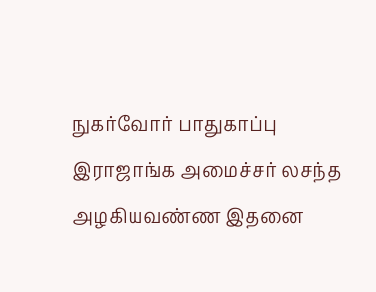நுகர்வோர் பாதுகாப்பு இராஜாங்க அமைச்சர் லசந்த அழகியவண்ண இதனை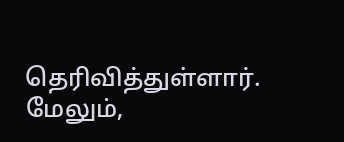தெரிவித்துள்ளார்.
மேலும்,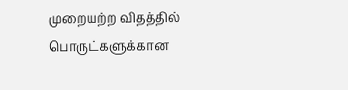முறையற்ற விதத்தில் பொருட்களுக்கான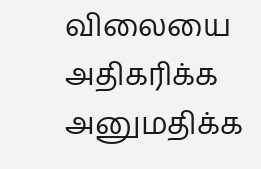விலையை அதிகரிக்க அனுமதிக்க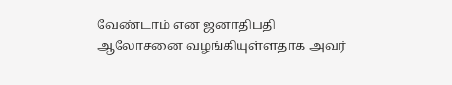வேண்டாம் என ஜனாதிபதி ஆலோசனை வழங்கியுள்ளதாக அவர்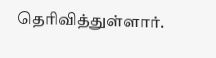தெரிவித்துள்ளார்.